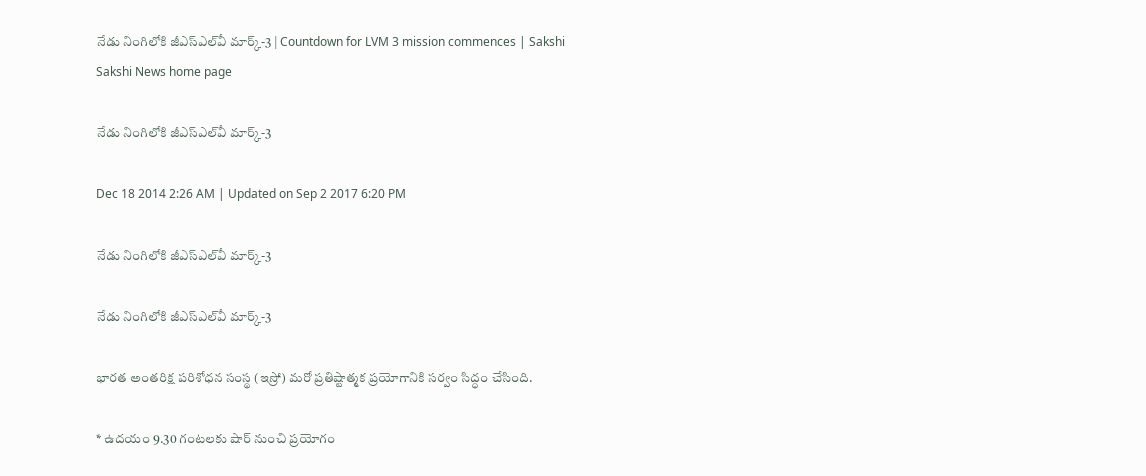నేడు నింగిలోకి జీఎస్‌ఎల్‌వీ మార్క్-3 | Countdown for LVM 3 mission commences | Sakshi
Sakshi News home page

నేడు నింగిలోకి జీఎస్‌ఎల్‌వీ మార్క్-3

Dec 18 2014 2:26 AM | Updated on Sep 2 2017 6:20 PM

నేడు నింగిలోకి జీఎస్‌ఎల్‌వీ మార్క్-3

నేడు నింగిలోకి జీఎస్‌ఎల్‌వీ మార్క్-3

భారత అంతరిక్ష పరిశోధన సంస్థ (ఇస్రో) మరో ప్రతిష్టాత్మక ప్రయోగానికి సర్వం సిద్ధం చేసింది.

* ఉదయం 9.30 గంటలకు షార్ నుంచి ప్రయోగం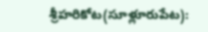శ్రీహరికోట(సూళ్లూరుపేట):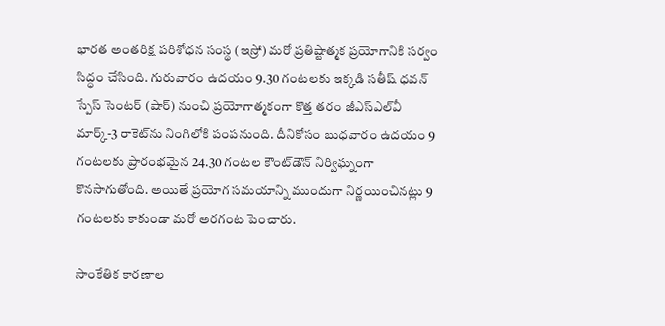భారత అంతరిక్ష పరిశోధన సంస్థ (ఇస్రో) మరో ప్రతిష్టాత్మక ప్రయోగానికి సర్వం సిద్ధం చేసింది. గురువారం ఉదయం 9.30 గంటలకు ఇక్కడి సతీష్ ధవన్ స్పేస్ సెంటర్ (షార్) నుంచి ప్రయోగాత్మకంగా కొత్త తరం జీఎస్‌ఎల్‌వీ మార్క్-3 రాకెట్‌ను నింగిలోకి పంపనుంది. దీనికోసం బుధవారం ఉదయం 9 గంటలకు ప్రారంభమైన 24.30 గంటల కౌంట్‌డౌన్ నిర్విఘ్నంగా కొనసాగుతోంది. అయితే ప్రయోగ సమయాన్ని ముందుగా నిర్ణయించినట్లు 9 గంటలకు కాకుండా మరో అరగంట పెంచారు.

సాంకేతిక కారణాల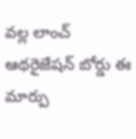వల్ల లాంచ్ ఆథరైజేషన్ బోర్డు ఈ మార్పు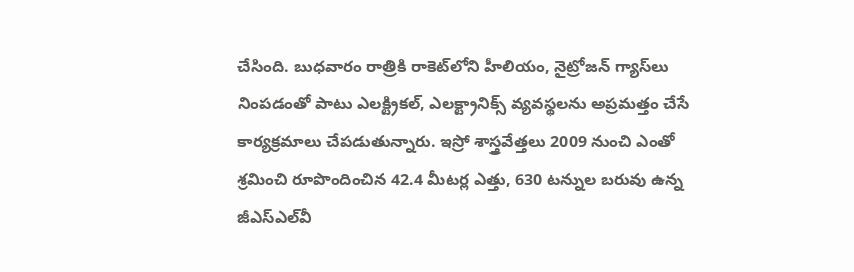చేసింది. బుధవారం రాత్రికి రాకెట్‌లోని హీలియం, నైట్రోజన్ గ్యాస్‌లు నింపడంతో పాటు ఎలక్ట్రికల్, ఎలక్ట్రానిక్స్ వ్యవస్థలను అప్రమత్తం చేసే కార్యక్రమాలు చేపడుతున్నారు. ఇస్రో శాస్త్రవేత్తలు 2009 నుంచి ఎంతో శ్రమించి రూపొందించిన 42.4 మీటర్ల ఎత్తు, 630 టన్నుల బరువు ఉన్న జీఎస్‌ఎల్‌వీ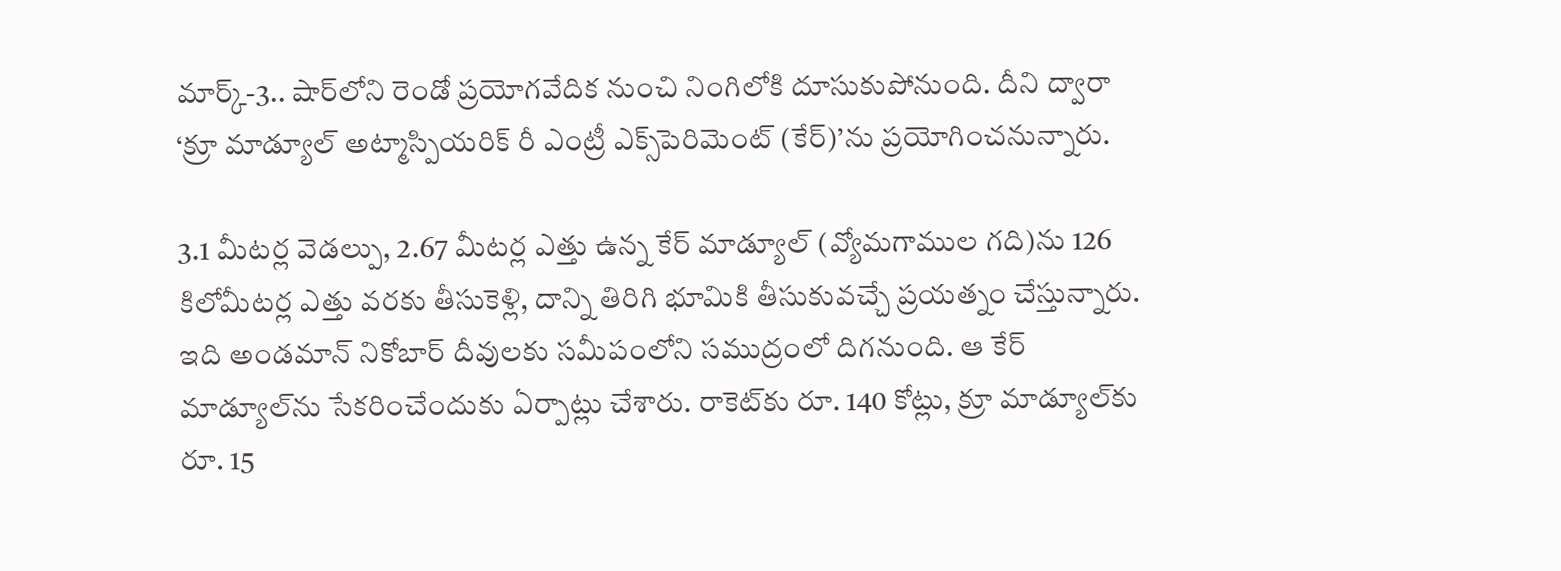మార్క్-3.. షార్‌లోని రెండో ప్రయోగవేదిక నుంచి నింగిలోకి దూసుకుపోనుంది. దీని ద్వారా ‘క్రూ మాడ్యూల్ అట్మాస్పియరిక్ రీ ఎంట్రీ ఎక్స్‌పెరిమెంట్ (కేర్)’ను ప్రయోగించనున్నారు.

3.1 మీటర్ల వెడల్పు, 2.67 మీటర్ల ఎత్తు ఉన్న కేర్ మాడ్యూల్ (వ్యోమగాముల గది)ను 126 కిలోమీటర్ల ఎత్తు వరకు తీసుకెళ్లి, దాన్ని తిరిగి భూమికి తీసుకువచ్చే ప్రయత్నం చేస్తున్నారు. ఇది అండమాన్ నికోబార్ దీవులకు సమీపంలోని సముద్రంలో దిగనుంది. ఆ కేర్ మాడ్యూల్‌ను సేకరించేందుకు ఏర్పాట్లు చేశారు. రాకెట్‌కు రూ. 140 కోట్లు, క్రూ మాడ్యూల్‌కు రూ. 15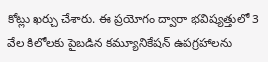కోట్లు ఖర్చు చేశారు. ఈ ప్రయోగం ద్వారా భవిష్యత్తులో 3 వేల కిలోలకు పైబడిన కమ్యూనికేషన్ ఉపగ్రహాలను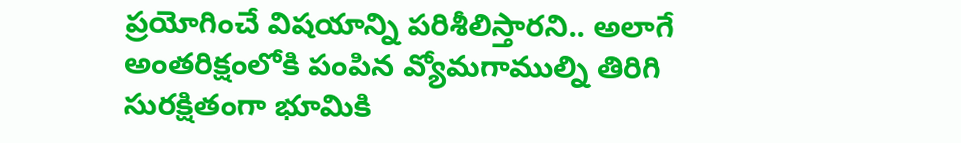ప్రయోగించే విషయాన్ని పరిశీలిస్తారని.. అలాగే అంతరిక్షంలోకి పంపిన వ్యోమగాముల్ని తిరిగి సురక్షితంగా భూమికి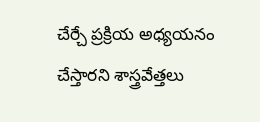చేర్చే ప్రక్రియ అధ్యయనం చేస్తారని శాస్త్రవేత్తలు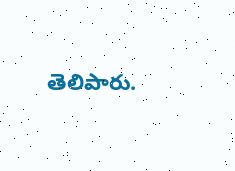తెలిపారు.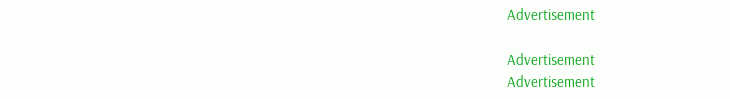Advertisement

Advertisement
Advertisement